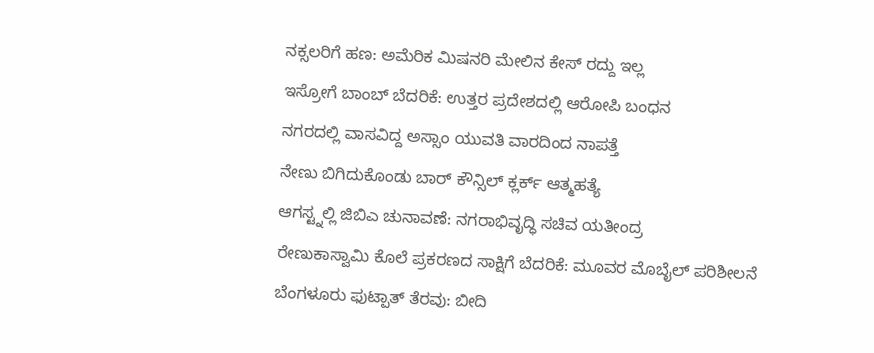ನಕ್ಸಲರಿಗೆ ಹಣ: ಅಮೆರಿಕ ಮಿಷನರಿ ಮೇಲಿನ ಕೇಸ್ ರದ್ದು ಇಲ್ಲ
ಇಸ್ರೋಗೆ ಬಾಂಬ್ ಬೆದರಿಕೆ: ಉತ್ತರ ಪ್ರದೇಶದಲ್ಲಿ ಆರೋಪಿ ಬಂಧನ
ನಗರದಲ್ಲಿ ವಾಸವಿದ್ದ ಅಸ್ಸಾಂ ಯುವತಿ ವಾರದಿಂದ ನಾಪತ್ತೆ
ನೇಣು ಬಿಗಿದುಕೊಂಡು ಬಾರ್ ಕೌನ್ಸಿಲ್ ಕ್ಲರ್ಕ್ ಆತ್ಮಹತ್ಯೆ
ಆಗಸ್ಟ್ನಲ್ಲಿ ಜಿಬಿಎ ಚುನಾವಣೆ: ನಗರಾಭಿವೃದ್ಧಿ ಸಚಿವ ಯತೀಂದ್ರ
ರೇಣುಕಾಸ್ವಾಮಿ ಕೊಲೆ ಪ್ರಕರಣದ ಸಾಕ್ಷಿಗೆ ಬೆದರಿಕೆ: ಮೂವರ ಮೊಬೈಲ್ ಪರಿಶೀಲನೆ
ಬೆಂಗಳೂರು ಫುಟ್ಪಾತ್ ತೆರವು: ಬೀದಿ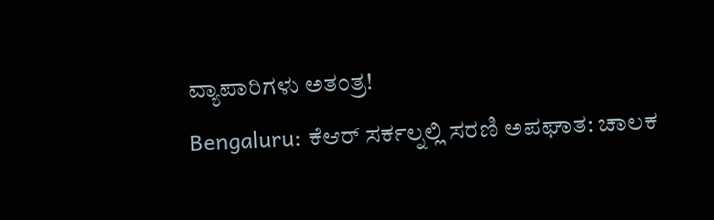ವ್ಯಾಪಾರಿಗಳು ಅತಂತ್ರ!
Bengaluru: ಕೆಆರ್ ಸರ್ಕಲ್ನಲ್ಲಿ ಸರಣಿ ಅಪಘಾತ: ಚಾಲಕ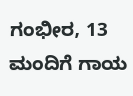ಗಂಭೀರ, 13 ಮಂದಿಗೆ ಗಾಯ